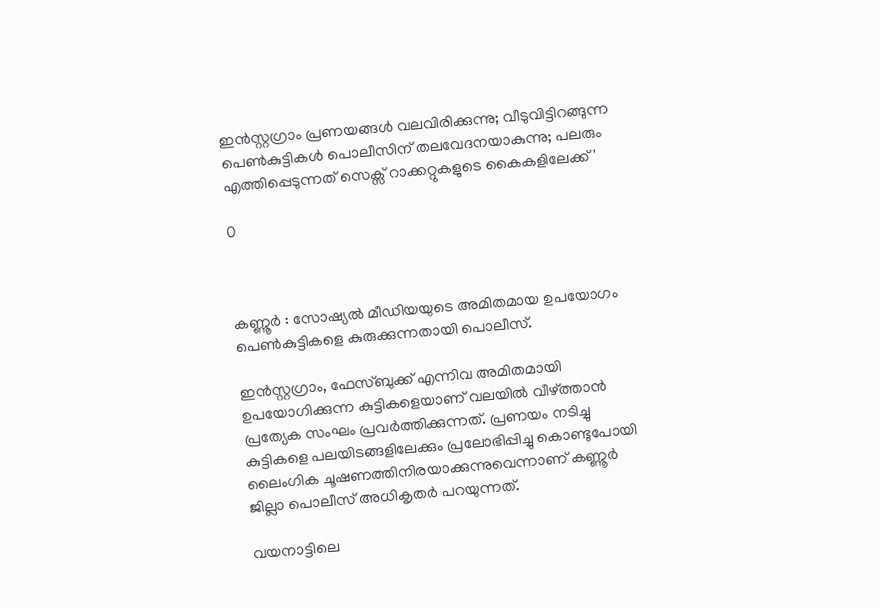ഇന്‍സ്റ്റഗ്രാം പ്രണയങ്ങള്‍ വലവിരിക്കുന്നു; വീടുവിട്ടിറങ്ങുന്ന പെണ്‍കുട്ടികള്‍ പൊലീസിന് തലവേദനയാകുന്നു; പലരും എത്തിപ്പെടുന്നത് സെക്സ് റാക്കറ്റുകളുടെ കൈകളിലേക്ക്'

0



കണ്ണൂർ : സോഷ്യല്‍ മീഡിയയുടെ അമിതമായ ഉപയോഗം പെണ്‍കുട്ടികളെ കുരുക്കുന്നതായി പൊലീസ്.

ഇന്‍സ്റ്റഗ്രാം, ഫേസ്ബുക്ക് എന്നിവ അമിതമായി ഉപയോഗിക്കുന്ന കുട്ടികളെയാണ് വലയില്‍ വീഴ്ത്താന്‍ പ്രത്യേക സംഘം പ്രവര്‍ത്തിക്കുന്നത്. പ്രണയം നടിച്ചു കുട്ടികളെ പലയിടങ്ങളിലേക്കും പ്രലോഭിപ്പിച്ചു കൊണ്ടുപോയി ലൈംഗിക ചൂഷണത്തിനിരയാക്കുന്നുവെന്നാണ് കണ്ണൂര്‍ ജില്ലാ പൊലീസ് അധികൃതര്‍ പറയുന്നത്.

വയനാട്ടിലെ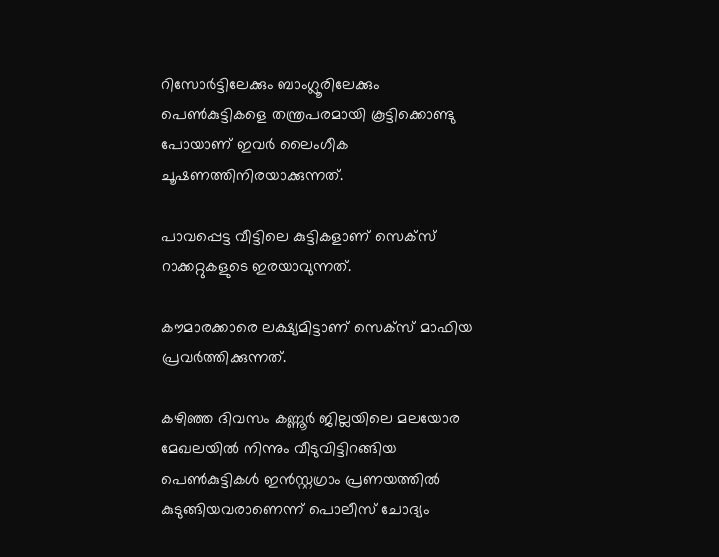റിസോര്‍ട്ടിലേക്കും ബാംഗ്ലൂരിലേക്കും പെണ്‍കുട്ടികളെ തന്ത്രപരമായി കൂട്ടിക്കൊണ്ടു പോയാണ് ഇവര്‍ ലൈംഗീക ചൂഷണത്തിനിരയാക്കുന്നത്.

പാവപ്പെട്ട വീട്ടിലെ കുട്ടികളാണ് സെക്സ് റാക്കറ്റുകളുടെ ഇരയാവുന്നത്.

കൗമാരക്കാരെ ലക്ഷ്യമിട്ടാണ് സെക്സ് മാഫിയ പ്രവര്‍ത്തിക്കുന്നത്.

കഴിഞ്ഞ ദിവസം കണ്ണൂര്‍ ജില്ലയിലെ മലയോര മേഖലയില്‍ നിന്നും വീടുവിട്ടിറങ്ങിയ പെണ്‍കുട്ടികള്‍ ഇന്‍സ്റ്റഗ്രാം പ്രണയത്തില്‍ കുടുങ്ങിയവരാണെന്ന് പൊലീസ് ചോദ്യം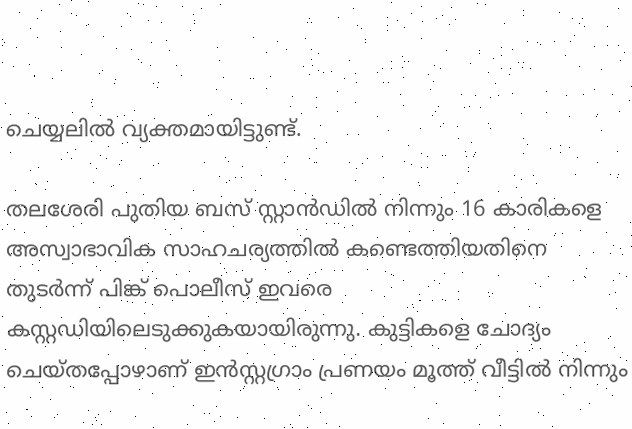ചെയ്യലില്‍ വ്യക്തമായിട്ടുണ്ട്.

തലശേരി പുതിയ ബസ് സ്റ്റാന്‍ഡില്‍ നിന്നും 16 കാരികളെ അസ്വാഭാവിക സാഹചര്യത്തില്‍ കണ്ടെത്തിയതിനെ തുടര്‍ന്ന് പിങ്ക് പൊലീസ് ഇവരെ കസ്റ്റഡിയിലെടുക്കുകയായിരുന്നു. കുട്ടികളെ ചോദ്യം ചെയ്തപ്പോഴാണ് ഇന്‍സ്റ്റഗ്രാം പ്രണയം മൂത്ത് വീട്ടില്‍ നിന്നും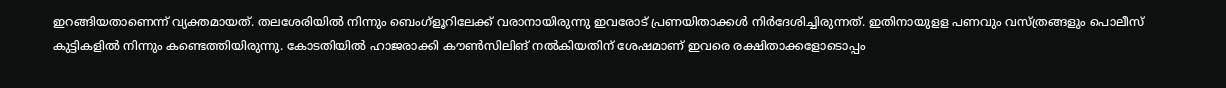ഇറങ്ങിയതാണെന്ന് വ്യക്തമായത്. തലശേരിയില്‍ നിന്നും ബെംഗ്ളൂറിലേക്ക് വരാനായിരുന്നു ഇവരോട് പ്രണയിതാക്കള്‍ നിര്‍ദേശിച്ചിരുന്നത്. ഇതിനായുളള പണവും വസ്ത്രങ്ങളും പൊലീസ് കുട്ടികളില്‍ നിന്നും കണ്ടെത്തിയിരുന്നു. കോടതിയില്‍ ഹാജരാക്കി കൗണ്‍സിലിങ് നല്‍കിയതിന് ശേഷമാണ് ഇവരെ രക്ഷിതാക്കളോടൊപ്പം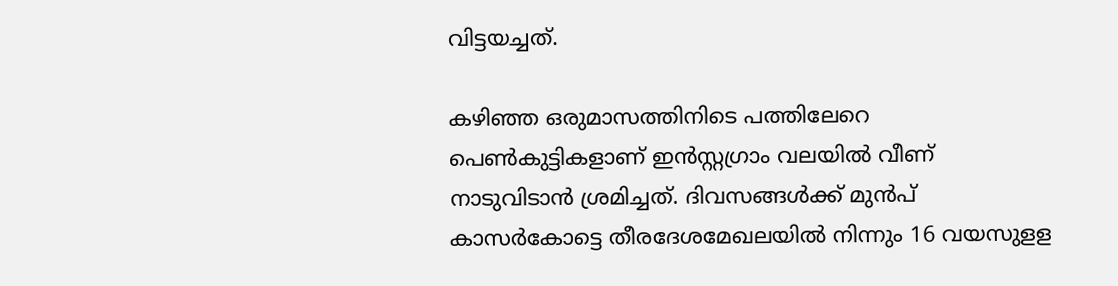വിട്ടയച്ചത്.

കഴിഞ്ഞ ഒരുമാസത്തിനിടെ പത്തിലേറെ പെണ്‍കുട്ടികളാണ് ഇന്‍സ്റ്റഗ്രാം വലയില്‍ വീണ് നാടുവിടാന്‍ ശ്രമിച്ചത്. ദിവസങ്ങള്‍ക്ക് മുന്‍പ് കാസര്‍കോട്ടെ തീരദേശമേഖലയില്‍ നിന്നും 16 വയസുളള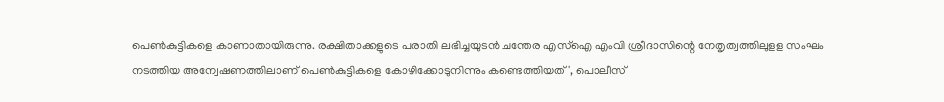പെണ്‍കുട്ടികളെ കാണാതായിരുന്നു. രക്ഷിതാക്കളുടെ പരാതി ലഭിച്ചയുടന്‍ ചന്തേര എസ്‌ഐ എംവി ശ്രീദാസിന്റെ നേതൃത്വത്തിലുളള സംഘം നടത്തിയ അന്വേഷണത്തിലാണ് പെണ്‍കുട്ടികളെ കോഴിക്കോടുനിന്നും കണ്ടെത്തിയത്', പൊലീസ്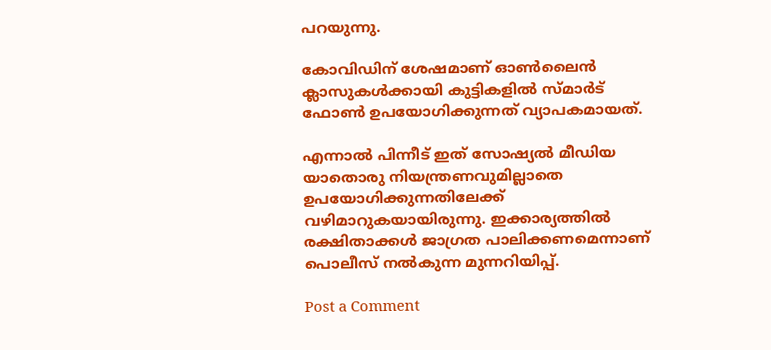പറയുന്നു.

കോവിഡിന് ശേഷമാണ് ഓണ്‍ലൈന്‍ ക്ലാസുകള്‍ക്കായി കുട്ടികളില്‍ സ്മാര്‍ട് ഫോണ്‍ ഉപയോഗിക്കുന്നത് വ്യാപകമായത്.

എന്നാല്‍ പിന്നീട് ഇത് സോഷ്യല്‍ മീഡിയ യാതൊരു നിയന്ത്രണവുമില്ലാതെ ഉപയോഗിക്കുന്നതിലേക്ക് വഴിമാറുകയായിരുന്നു. ഇക്കാര്യത്തില്‍ രക്ഷിതാക്കള്‍ ജാഗ്രത പാലിക്കണമെന്നാണ് പൊലീസ് നല്‍കുന്ന മുന്നറിയിപ്പ്.

Post a Comment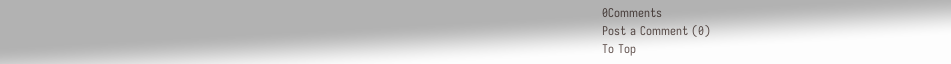0Comments
Post a Comment (0)
To Top